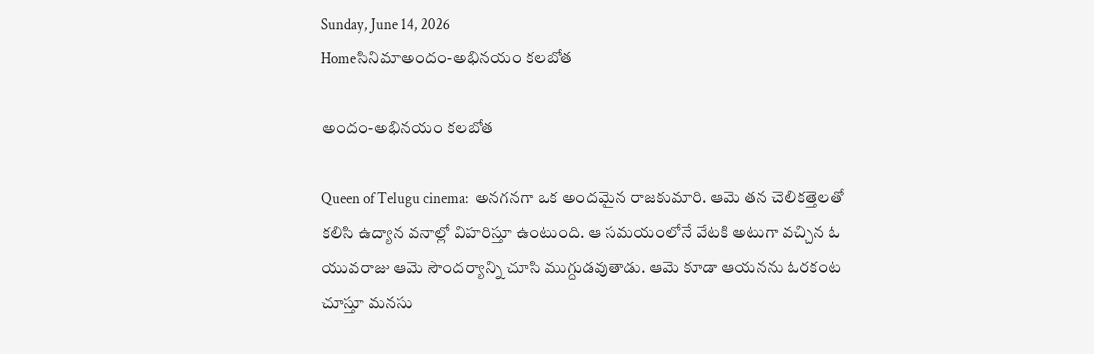Sunday, June 14, 2026
Homeసినిమాఅందం-అభినయం కలబోత

అందం-అభినయం కలబోత

Queen of Telugu cinema:  అనగనగా ఒక అందమైన రాజకుమారి. ఆమె తన చెలికత్తెలతో కలిసి ఉద్యాన వనాల్లో విహరిస్తూ ఉంటుంది. ఆ సమయంలోనే వేటకి అటుగా వచ్చిన ఓ యువరాజు ఆమె సౌందర్యాన్ని చూసి ముగ్దుడవుతాడు. ఆమె కూడా ఆయనను ఓరకంట చూస్తూ మనసు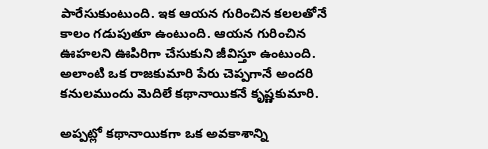పారేసుకుంటుంది. ఇక ఆయన గురించిన కలలతోనే కాలం గడుపుతూ ఉంటుంది. ఆయన గురించిన ఊహలని ఊపిరిగా చేసుకుని జీవిస్తూ ఉంటుంది. అలాంటి ఒక రాజకుమారి పేరు చెప్పగానే అందరి  కనులముందు మెదిలే కథానాయికనే కృష్ణకుమారి.

అప్పట్లో కథానాయికగా ఒక అవకాశాన్ని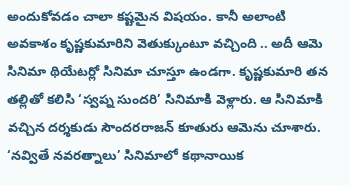అందుకోవడం చాలా కష్టమైన విషయం. కానీ అలాంటి అవకాశం కృష్ణకుమారిని వెతుక్కుంటూ వచ్చింది .. అదీ ఆమె సినిమా థియేటర్లో సినిమా చూస్తూ ఉండగా. కృష్ణకుమారి తన తల్లితో కలిసి ‘స్వప్న సుందరి’ సినిమాకి వెళ్లారు. ఆ సినిమాకి వచ్చిన దర్శకుడు సౌందరరాజన్ కూతురు ఆమెను చూశారు. ‘నవ్వితే నవరత్నాలు’ సినిమాలో కథానాయిక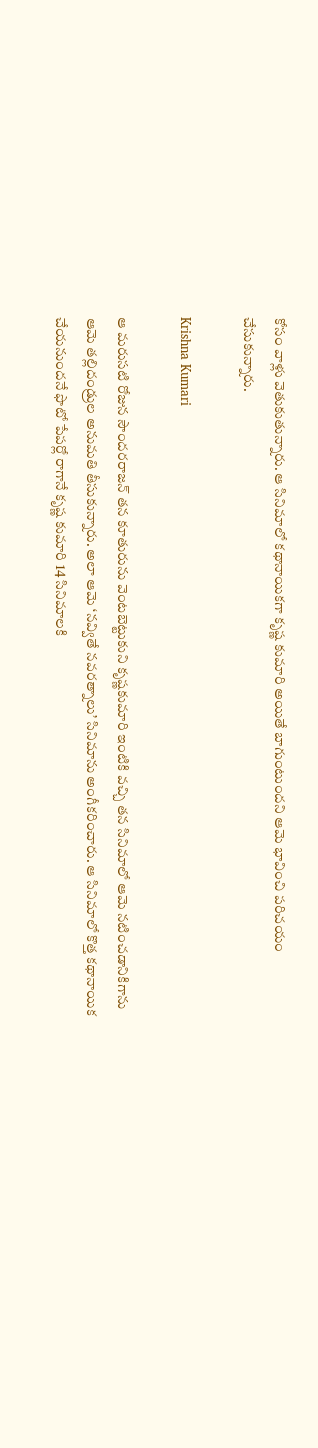కోసం వాళ్లు వెతుకుతున్నారు. ఆ సినిమాలో కథానాయికగా కృష్ణ కుమారి అయితే బాగుంటుందని ఆమె భావించి పరిచయం చేసుకున్నారు.

Krishna Kumari

ఆ మరుసటి రోజున సౌందరరాజన్ తన కూతురును వెంటబెట్టుకుని కృష్ణకుమారి ఇంటికి వచ్చి తన సినిమాలో ఆమె నటించడానికిగాను ఆమె తల్లిదండ్రుల అనుమతి తీసుకున్నారు. అలా ఆమె ‘నవ్వితే నవరత్నాలు’ సినిమాను అంగీకరించారు. ఆ సినిమాలో కొత్త కథానాయిక చేయనుందనే ఫొటో పేపర్లో రాగానే కృష్ణ కుమారి 14 సినిమాలకి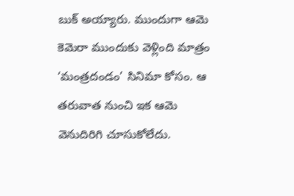బుక్ అయ్యారు. ముందుగా ఆమె కెమెరా ముందుకు వెళ్లింది మాత్రం ‘మంత్రదండం’ సినిమా కోసం. ఆ తరువాత నుంచి ఇక ఆమె వెనుదిరిగి చూసుకోలేదు.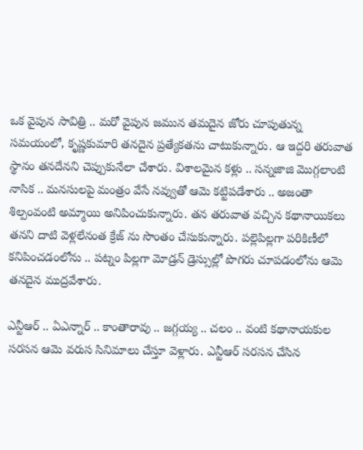ఒక వైపున సావిత్రి .. మరో వైపున జమున తమదైన జోరు చూపుతున్న సమయంలో, కృష్ణకుమారి తనదైన ప్రత్యేకతను చాటుకున్నారు. ఆ ఇద్దరి తరువాత స్థానం తనదేనని చెప్పుకునేలా చేశారు. విశాలమైన కళ్లు .. సన్నజాజి మొగ్గలాంటి నాసిక .. మనసులపై మంత్రం వేసే నవ్వుతో ఆమె కట్టిపడేశారు .. అజంతా శిల్పంవంటి అమ్మాయి అనిపించుకున్నారు. తన తరువాత వచ్చిన కథానాయికలు తనని దాటి వెళ్లలేనంత క్రేజ్ ను సొంతం చేసుకున్నారు. పల్లెపిల్లగా పరికిణీలో  కనిపించడంలోను .. పట్నం పిల్లగా మోడ్రన్ డ్రెస్సుల్లో పొగరు చూపడంలోను ఆమె తనదైన ముద్రవేశారు.

ఎన్టీఆర్ .. ఏఎన్నార్ .. కాంతారావు .. జగ్గయ్య .. చలం .. వంటి కథానాయకుల సరసన ఆమె వరుస సినిమాలు చేస్తూ వెళ్లారు. ఎన్టీఆర్ సరసన చేసిన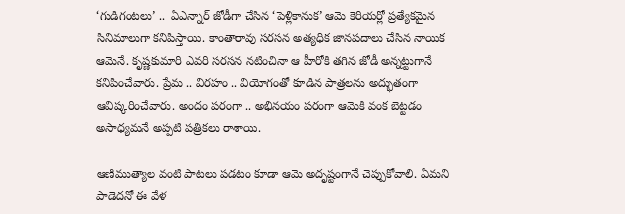‘గుడిగంటలు’ ..  ఏఎన్నార్ జోడీగా చేసిన ‘పెళ్లికానుక’ ఆమె కెరియర్లో ప్రత్యేకమైన సినిమాలుగా కనిపిస్తాయి. కాంతారావు సరసన అత్యధిక జానపదాలు చేసిన నాయిక ఆమెనే. కృష్ణకుమారి ఎవరి సరసన నటించినా ఆ హీరోకి తగిన జోడీ అన్నట్టుగానే కనిపించేవారు. ప్రేమ .. విరహం .. వియోగంతో కూడిన పాత్రలను అద్భుతంగా ఆవిష్కరించేవారు. అందం పరంగా .. అభినయం పరంగా ఆమెకి వంక బెట్టడం అసాధ్యమనే అప్పటి పత్రికలు రాశాయి.

ఆణిముత్యాల వంటి పాటలు పడటం కూడా ఆమె అదృష్టంగానే చెప్పుకోవాలి. ఏమని పాడెదనో ఈ వేళ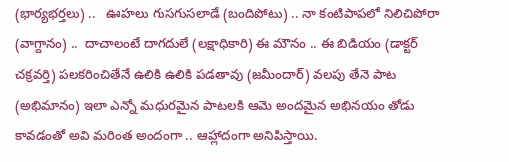(భార్యభర్తలు) ..   ఊహలు గుసగుసలాడే (బందిపోటు) .. నా కంటిపాపలో నిలిచిపోరా (వాగ్దానం) ..  దాచాలంటే దాగదులే (లక్షాధికారి) ఈ మౌనం .. ఈ బిడియం (డాక్టర్ చక్రవర్తి) పలకరించితేనే ఉలికి ఉలికి పడతావు (జమీందార్) వలపు తేనె పాట (అభిమానం) ఇలా ఎన్నో మధురమైన పాటలకి ఆమె అందమైన అభినయం తోడు కావడంతో అవి మరింత అందంగా .. ఆహ్లాదంగా అనిపిస్తాయి.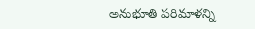అనుభూతి పరిమాళన్ని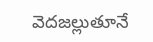వెదజల్లుతూనే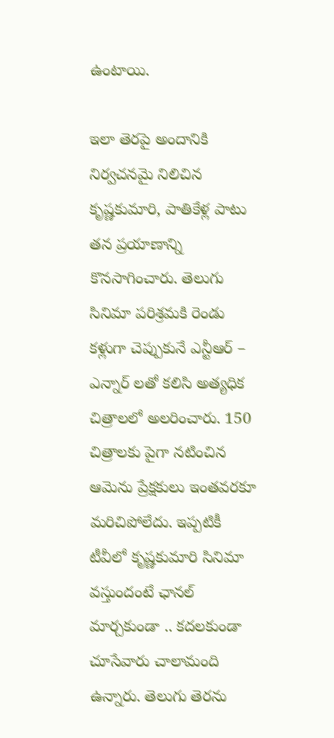ఉంటాయి.

ఇలా తెరపై అందానికి నిర్వచనమై నిలిచిన కృష్ణకుమారి, పాతికేళ్ల పాటు తన ప్రయాణాన్ని కొనసాగించారు. తెలుగు సినిమా పరిశ్రమకి రెండు కళ్లుగా చెప్పుకునే ఎన్టీఆర్ – ఎన్నార్ లతో కలిసి అత్యధిక చిత్రాలలో అలరించారు. 150  చిత్రాలకు పైగా నటించిన ఆమెను ప్రేక్షకులు ఇంతవరకూ మరిచిపోలేదు. ఇప్పటికీ టీవీలో కృష్ణకుమారి సినిమా వస్తుందంటే ఛానల్ మార్చకుండా .. కదలకుండా చూసేవారు చాలామంది ఉన్నారు. తెలుగు తెరను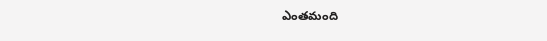ఎంతమంది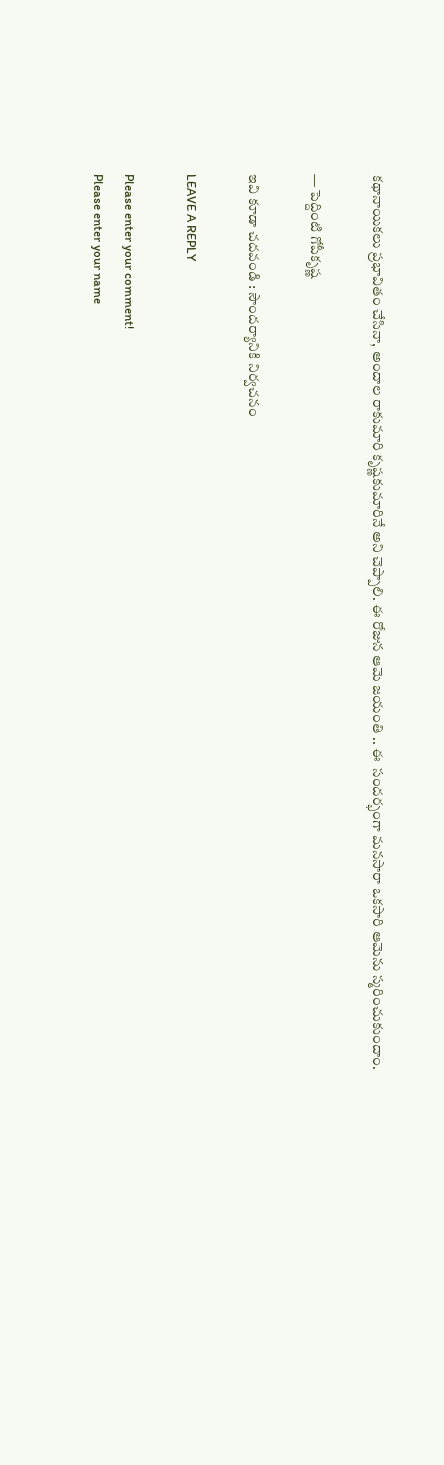కథానాయికలు ప్రభావితం చేసినా, అందాల రాకుమారి కృష్ణకుమారినే అని చెప్పాలి. ఈ రోజున ఆమె జయంతి .. ఈ  సందర్భంగా మనసారా ఒకసారి ఆమెను స్మరించుకుందాం.

— పెద్దింటి గోపీకృష్ణ

ఇవి కూడా చదవండి : సౌందర్యానికి నిర్వచనం

LEAVE A REPLY

Please enter your comment!
Please enter your name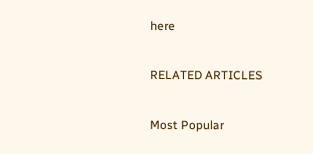here

RELATED ARTICLES

Most Popular